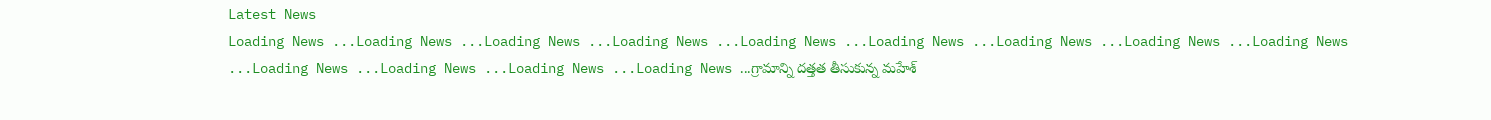Latest News
Loading News ...Loading News ...Loading News ...Loading News ...Loading News ...Loading News ...Loading News ...Loading News ...Loading News ...Loading News ...Loading News ...Loading News ...Loading News ...గ్రామాన్ని దత్తత తీసుకున్న మహేశ్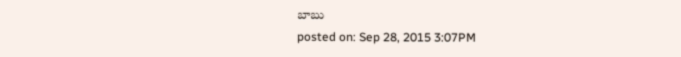బాబు
posted on: Sep 28, 2015 3:07PM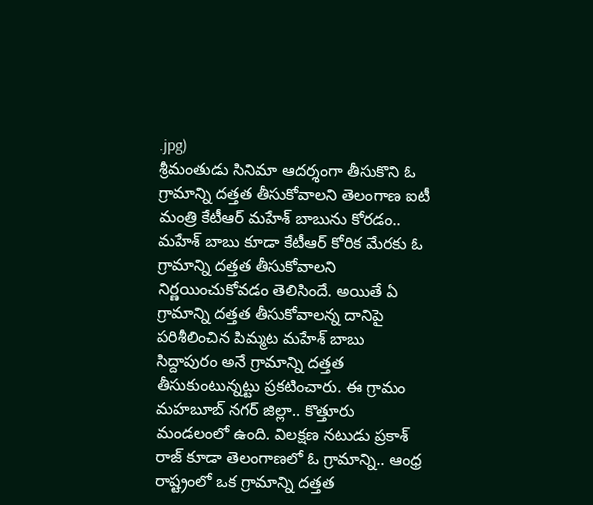.jpg)
శ్రీమంతుడు సినిమా ఆదర్శంగా తీసుకొని ఓ గ్రామాన్ని దత్తత తీసుకోవాలని తెలంగాణ ఐటీ మంత్రి కేటీఆర్ మహేశ్ బాబును కోరడం.. మహేశ్ బాబు కూడా కేటీఆర్ కోరిక మేరకు ఓ గ్రామాన్ని దత్తత తీసుకోవాలని నిర్ణయించుకోవడం తెలిసిందే. అయితే ఏ గ్రామాన్ని దత్తత తీసుకోవాలన్న దానిపై పరిశీలించిన పిమ్మట మహేశ్ బాబు సిద్దాపురం అనే గ్రామాన్ని దత్తత తీసుకుంటున్నట్టు ప్రకటించారు. ఈ గ్రామం మహబూబ్ నగర్ జిల్లా.. కొత్తూరు మండలంలో ఉంది. విలక్షణ నటుడు ప్రకాశ్ రాజ్ కూడా తెలంగాణలో ఓ గ్రామాన్ని.. ఆంధ్ర రాష్ట్రంలో ఒక గ్రామాన్ని దత్తత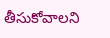తీసుకోవాలని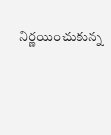నిర్ణయించుకున్న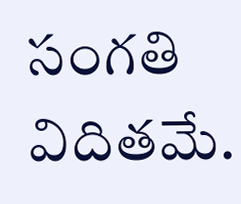సంగతి విదితమే.